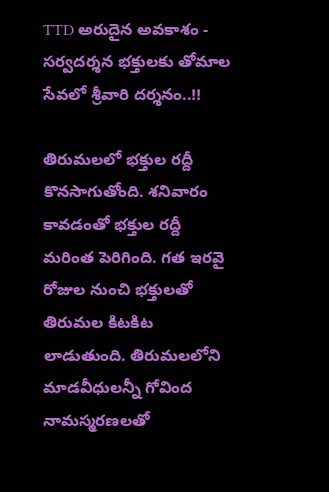TTD అరుదైన అవకాశం - సర్వదర్శన భక్తులకు తోమాల సేవలో శ్రీవారి దర్శనం..!!

తిరుమలలో భక్తుల రద్దీ కొనసాగుతోంది. శనివారం కావడంతో భక్తుల రద్దీ మరింత పెరిగింది. గత ఇరవై రోజుల నుంచి భక్తులతో తిరుమల కిటకిట లాడుతుంది. తిరుమలలోని మాడవీధులన్నీ గోవింద నామస్మరణలతో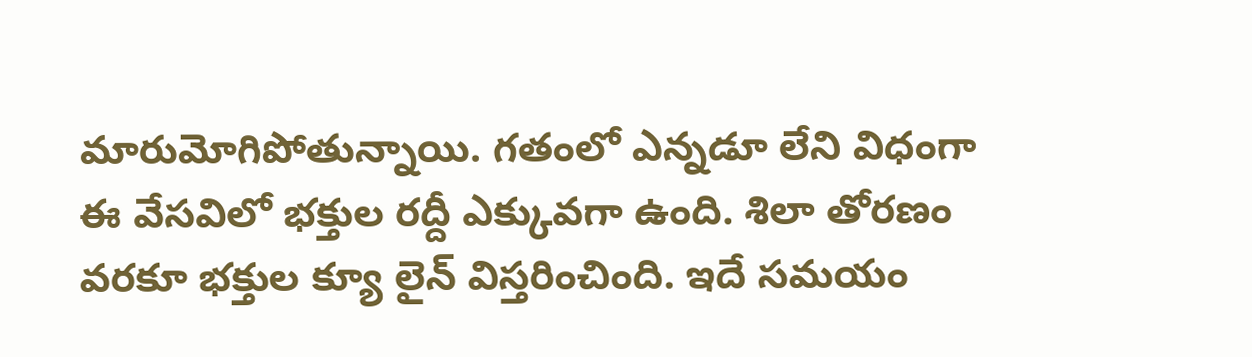మారుమోగిపోతున్నాయి. గతంలో ఎన్నడూ లేని విధంగా ఈ వేసవిలో భక్తుల రద్దీ ఎక్కువగా ఉంది. శిలా తోరణం వరకూ భక్తుల క్యూ లైన్ విస్తరించింది. ఇదే సమయం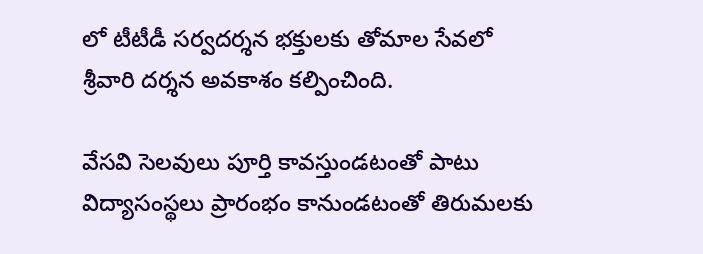లో టీటీడీ సర్వదర్శన భక్తులకు తోమాల సేవలో శ్రీవారి దర్శన అవకాశం కల్పించింది.

వేసవి సెలవులు పూర్తి కావస్తుండటంతో పాటు విద్యాసంస్థలు ప్రారంభం కానుండటంతో తిరుమలకు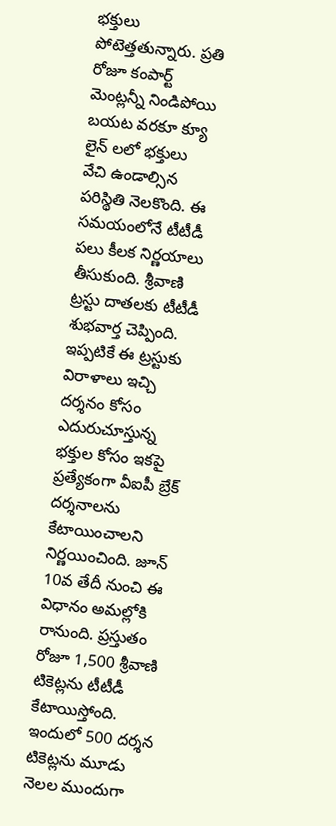భక్తులు పోటెత్తతున్నారు. ప్రతి రోజూ కంపార్ట్ మెంట్లన్నీ నిండిపోయి బయట వరకూ క్యూ లైన్ లలో భక్తులు వేచి ఉండాల్సిన పరిస్థితి నెలకొంది. ఈ సమయంలోనే టీటీడీ పలు కీలక నిర్ణయాలు తీసుకుంది. శ్రీవాణి ట్రస్టు దాతలకు టీటీడీ శుభవార్త చెప్పింది. ఇప్పటికే ఈ ట్రస్టుకు విరాళాలు ఇచ్చి దర్శనం కోసం ఎదురుచూస్తున్న భక్తుల కోసం ఇకపై ప్రత్యేకంగా వీఐపీ బ్రేక్‌ దర్శనాలను కేటాయించాలని నిర్ణయించింది. జూన్‌ 10వ తేదీ నుంచి ఈ విధానం అమల్లోకి రానుంది. ప్రస్తుతం రోజూ 1,500 శ్రీవాణి టికెట్లను టీటీడీ కేటాయిస్తోంది. ఇందులో 500 దర్శన టికెట్లను మూడు నెలల ముందుగా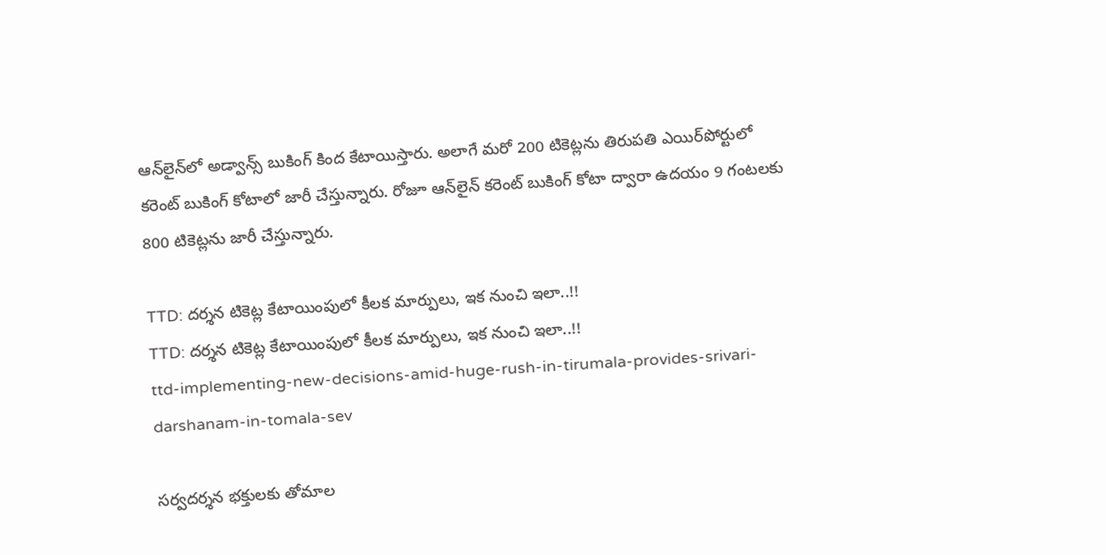ఆన్‌లైన్‌లో అడ్వాన్స్‌ బుకింగ్‌ కింద కేటాయిస్తారు. అలాగే మరో 200 టికెట్లను తిరుపతి ఎయిర్‌పోర్టులో కరెంట్‌ బుకింగ్‌ కోటాలో జారీ చేస్తున్నారు. రోజూ ఆన్‌లైన్‌ కరెంట్‌ బుకింగ్‌ కోటా ద్వారా ఉదయం 9 గంటలకు 800 టికెట్లను జారీ చేస్తున్నారు.

TTD: దర్శన టికెట్ల కేటాయింపులో కీలక మార్పులు, ఇక నుంచి ఇలా..!!
TTD: దర్శన టికెట్ల కేటాయింపులో కీలక మార్పులు, ఇక నుంచి ఇలా..!!
ttd-implementing-new-decisions-amid-huge-rush-in-tirumala-provides-srivari-darshanam-in-tomala-sev

సర్వదర్శన భక్తులకు తోమాల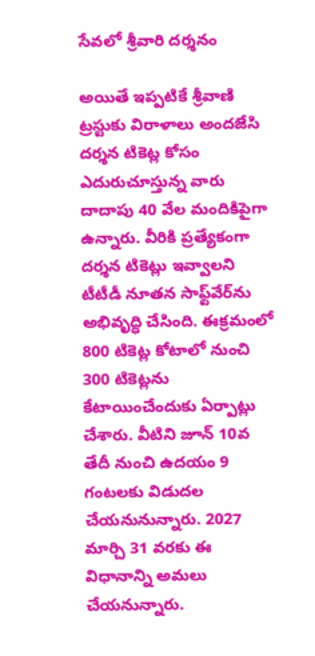సేవలో శ్రీవారి దర్శనం

అయితే ఇప్పటికే శ్రీవాణి ట్రస్టుకు విరాళాలు అందజేసి దర్శన టికెట్ల కోసం ఎదురుచూస్తున్న వారు దాదాపు 40 వేల మందికిపైగా ఉన్నారు. వీరికి ప్రత్యేకంగా దర్శన టికెట్లు ఇవ్వాలని టీటీడీ నూతన సాఫ్ట్‌వేర్‌ను అభివృద్ధి చేసింది. ఈక్రమంలో 800 టికెట్ల కోటాలో నుంచి 300 టికెట్లను కేటాయించేందుకు ఏర్పాట్లు చేశారు. వీటిని జూన్‌ 10వ తేదీ నుంచి ఉదయం 9 గంటలకు విడుదల చేయనునున్నారు. 2027 మార్చి 31 వరకు ఈ విధానాన్ని అమలు చేయనున్నారు.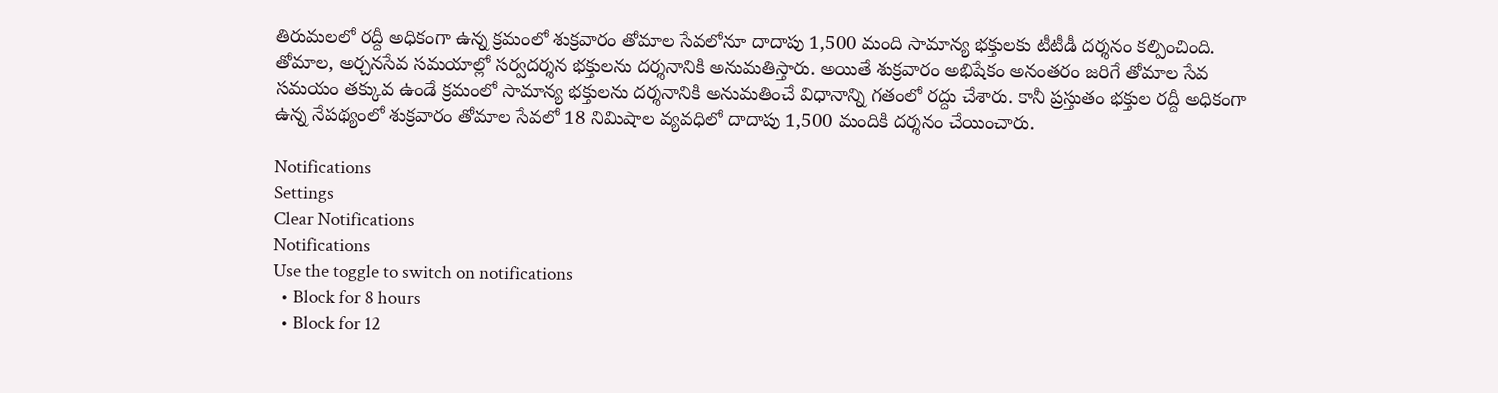తిరుమలలో రద్దీ అధికంగా ఉన్న క్రమంలో శుక్రవారం తోమాల సేవలోనూ దాదాపు 1,500 మంది సామాన్య భక్తులకు టీటీడీ దర్శనం కల్పించింది. తోమాల, అర్చనసేవ సమయాల్లో సర్వదర్శన భక్తులను దర్శనానికి అనుమతిస్తారు. అయితే శుక్రవారం అభిషేకం అనంతరం జరిగే తోమాల సేవ సమయం తక్కువ ఉండే క్రమంలో సామాన్య భక్తులను దర్శనానికి అనుమతించే విధానాన్ని గతంలో రద్దు చేశారు. కానీ ప్రస్తుతం భక్తుల రద్దీ అధికంగా ఉన్న నేపథ్యంలో శుక్రవారం తోమాల సేవలో 18 నిమిషాల వ్యవధిలో దాదాపు 1,500 మందికి దర్శనం చేయించారు.

Notifications
Settings
Clear Notifications
Notifications
Use the toggle to switch on notifications
  • Block for 8 hours
  • Block for 12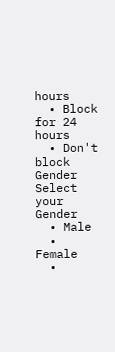hours
  • Block for 24 hours
  • Don't block
Gender
Select your Gender
  • Male
  • Female
  •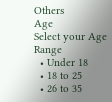Others
Age
Select your Age Range
  • Under 18
  • 18 to 25
  • 26 to 35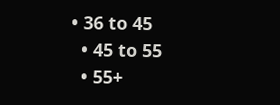• 36 to 45
  • 45 to 55
  • 55+